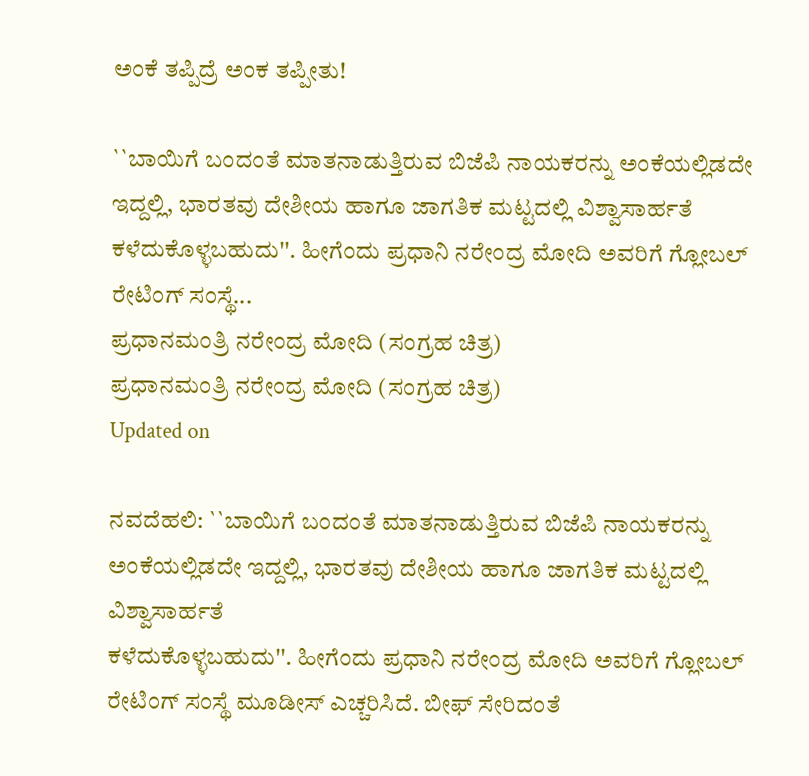ಅಂಕೆ ತಪ್ಪಿದ್ರೆ ಅಂಕ ತಪ್ಪೀತು!

``ಬಾಯಿಗೆ ಬಂದಂತೆ ಮಾತನಾಡುತ್ತಿರುವ ಬಿಜೆಪಿ ನಾಯಕರನ್ನು ಅಂಕೆಯಲ್ಲಿಡದೇ ಇದ್ದಲ್ಲಿ, ಭಾರತವು ದೇಶೀಯ ಹಾಗೂ ಜಾಗತಿಕ ಮಟ್ಟದಲ್ಲಿ ವಿಶ್ವಾಸಾರ್ಹತೆ ಕಳೆದುಕೊಳ್ಳಬಹುದು''. ಹೀಗೆಂದು ಪ್ರಧಾನಿ ನರೇಂದ್ರ ಮೋದಿ ಅವರಿಗೆ ಗ್ಲೋಬಲ್ ರೇಟಿಂಗ್ ಸಂಸ್ಥೆ...
ಪ್ರಧಾನಮಂತ್ರಿ ನರೇಂದ್ರ ಮೋದಿ (ಸಂಗ್ರಹ ಚಿತ್ರ)
ಪ್ರಧಾನಮಂತ್ರಿ ನರೇಂದ್ರ ಮೋದಿ (ಸಂಗ್ರಹ ಚಿತ್ರ)
Updated on

ನವದೆಹಲಿ: ``ಬಾಯಿಗೆ ಬಂದಂತೆ ಮಾತನಾಡುತ್ತಿರುವ ಬಿಜೆಪಿ ನಾಯಕರನ್ನು ಅಂಕೆಯಲ್ಲಿಡದೇ ಇದ್ದಲ್ಲಿ, ಭಾರತವು ದೇಶೀಯ ಹಾಗೂ ಜಾಗತಿಕ ಮಟ್ಟದಲ್ಲಿ ವಿಶ್ವಾಸಾರ್ಹತೆ
ಕಳೆದುಕೊಳ್ಳಬಹುದು''. ಹೀಗೆಂದು ಪ್ರಧಾನಿ ನರೇಂದ್ರ ಮೋದಿ ಅವರಿಗೆ ಗ್ಲೋಬಲ್ ರೇಟಿಂಗ್ ಸಂಸ್ಥೆ ಮೂಡೀಸ್ ಎಚ್ಚರಿಸಿದೆ. ಬೀಫ್ ಸೇರಿದಂತೆ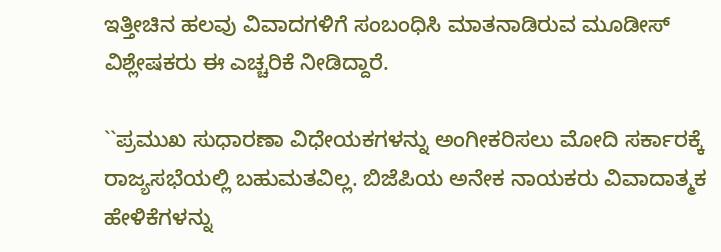ಇತ್ತೀಚಿನ ಹಲವು ವಿವಾದಗಳಿಗೆ ಸಂಬಂಧಿಸಿ ಮಾತನಾಡಿರುವ ಮೂಡೀಸ್ ವಿಶ್ಲೇಷಕರು ಈ ಎಚ್ಚರಿಕೆ ನೀಡಿದ್ದಾರೆ.

``ಪ್ರಮುಖ ಸುಧಾರಣಾ ವಿಧೇಯಕಗಳನ್ನು ಅಂಗೀಕರಿಸಲು ಮೋದಿ ಸರ್ಕಾರಕ್ಕೆ ರಾಜ್ಯಸಭೆಯಲ್ಲಿ ಬಹುಮತವಿಲ್ಲ. ಬಿಜೆಪಿಯ ಅನೇಕ ನಾಯಕರು ವಿವಾದಾತ್ಮಕ ಹೇಳಿಕೆಗಳನ್ನು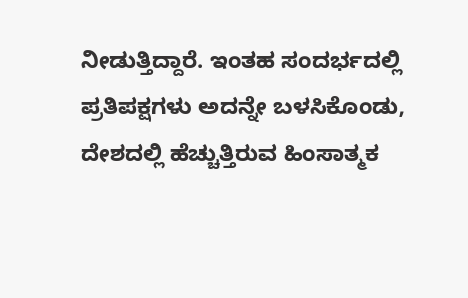ನೀಡುತ್ತಿದ್ದಾರೆ. ಇಂತಹ ಸಂದರ್ಭದಲ್ಲಿ ಪ್ರತಿಪಕ್ಷಗಳು ಅದನ್ನೇ ಬಳಸಿಕೊಂಡು, ದೇಶದಲ್ಲಿ ಹೆಚ್ಚುತ್ತಿರುವ ಹಿಂಸಾತ್ಮಕ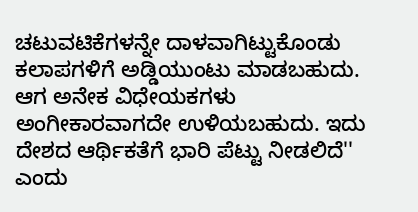ಚಟುವಟಿಕೆಗಳನ್ನೇ ದಾಳವಾಗಿಟ್ಟುಕೊಂಡು ಕಲಾಪಗಳಿಗೆ ಅಡ್ಡಿಯುಂಟು ಮಾಡಬಹುದು. ಆಗ ಅನೇಕ ವಿಧೇಯಕಗಳು ಅಂಗೀಕಾರವಾಗದೇ ಉಳಿಯಬಹುದು. ಇದು ದೇಶದ ಆರ್ಥಿಕತೆಗೆ ಭಾರಿ ಪೆಟ್ಟು ನೀಡಲಿದೆ'' ಎಂದು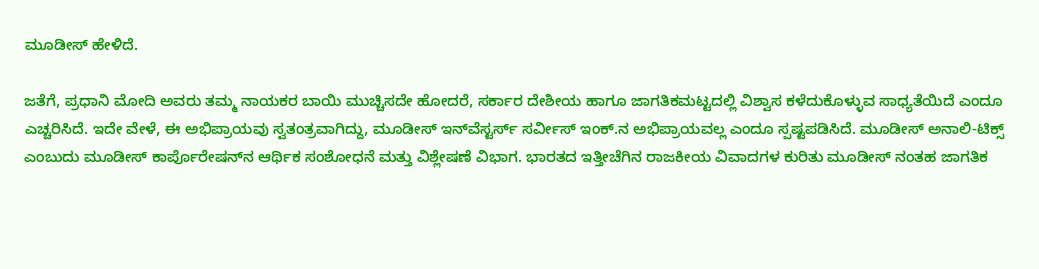ಮೂಡೀಸ್ ಹೇಳಿದೆ.

ಜತೆಗೆ, ಪ್ರಧಾನಿ ಮೋದಿ ಅವರು ತಮ್ಮ ನಾಯಕರ ಬಾಯಿ ಮುಚ್ಚಿಸದೇ ಹೋದರೆ, ಸರ್ಕಾರ ದೇಶೀಯ ಹಾಗೂ ಜಾಗತಿಕಮಟ್ಟದಲ್ಲಿ ವಿಶ್ವಾಸ ಕಳೆದುಕೊಳ್ಳುವ ಸಾಧ್ಯತೆಯಿದೆ ಎಂದೂ
ಎಚ್ಚರಿಸಿದೆ. ಇದೇ ವೇಳೆ, ಈ ಅಭಿಪ್ರಾಯವು ಸ್ವತಂತ್ರವಾಗಿದ್ದು, ಮೂಡೀಸ್ ಇನ್‍ವೆಸ್ಟರ್ಸ್ ಸರ್ವೀಸ್ ಇಂಕ್.ನ ಅಭಿಪ್ರಾಯವಲ್ಲ ಎಂದೂ ಸ್ಪಷ್ಟಪಡಿಸಿದೆ. ಮೂಡೀಸ್ ಅನಾಲಿ-ಟಿಕ್ಸ್ ಎಂಬುದು ಮೂಡೀಸ್ ಕಾರ್ಪೊರೇಷನ್‍ನ ಆರ್ಥಿಕ ಸಂಶೋಧನೆ ಮತ್ತು ವಿಶ್ಲೇಷಣೆ ವಿಭಾಗ. ಭಾರತದ ಇತ್ತೀಚೆಗಿನ ರಾಜಕೀಯ ವಿವಾದಗಳ ಕುರಿತು ಮೂಡೀಸ್ ನಂತಹ ಜಾಗತಿಕ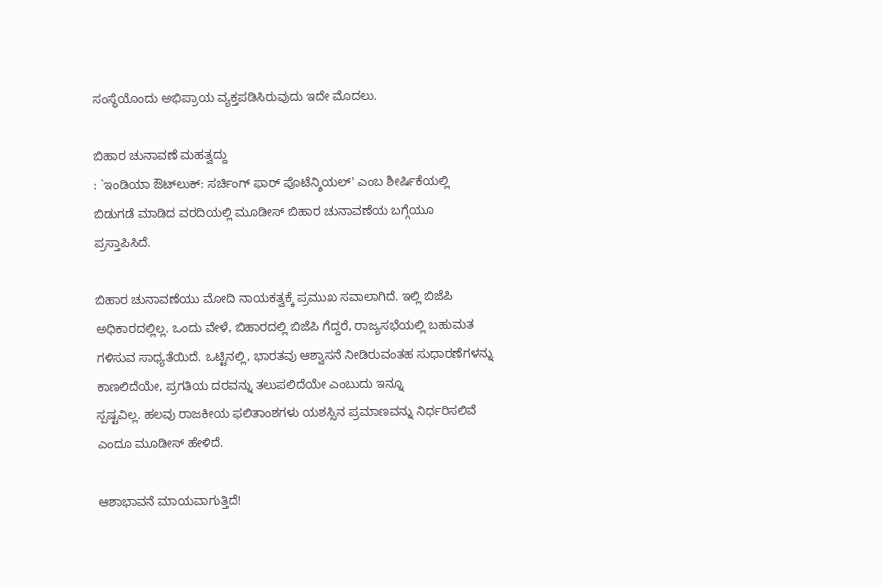ಸಂಸ್ಥೆಯೊಂದು ಅಭಿಪ್ರಾಯ ವ್ಯಕ್ತಪಡಿಸಿರುವುದು ಇದೇ ಮೊದಲು.

ಬಿಹಾರ ಚುನಾವಣೆ ಮಹತ್ವದ್ದು
: `ಇಂಡಿಯಾ ಔಟ್‍ಲುಕ್: ಸರ್ಚಿಂಗ್ ಫಾರ್ ಪೊಟೆನ್ಶಿಯಲ್' ಎಂಬ ಶೀರ್ಷಿಕೆಯಲ್ಲಿ ಬಿಡುಗಡೆ ಮಾಡಿದ ವರದಿಯಲ್ಲಿ ಮೂಡೀಸ್ ಬಿಹಾರ ಚುನಾವಣೆಯ ಬಗ್ಗೆಯೂ ಪ್ರಸ್ತಾಪಿಸಿದೆ.

ಬಿಹಾರ ಚುನಾವಣೆಯು ಮೋದಿ ನಾಯಕತ್ವಕ್ಕೆ ಪ್ರಮುಖ ಸವಾಲಾಗಿದೆ. ಇಲ್ಲಿ ಬಿಜೆಪಿ ಅಧಿಕಾರದಲ್ಲಿಲ್ಲ. ಒಂದು ವೇಳೆ, ಬಿಹಾರದಲ್ಲಿ ಬಿಜೆಪಿ ಗೆದ್ದರೆ, ರಾಜ್ಯಸಭೆಯಲ್ಲಿ ಬಹುಮತ ಗಳಿಸುವ ಸಾಧ್ಯತೆಯಿದೆ. ಒಟ್ಟಿನಲ್ಲಿ, ಭಾರತವು ಆಶ್ವಾಸನೆ ನೀಡಿರುವಂತಹ ಸುಧಾರಣೆಗಳನ್ನು ಕಾಣಲಿದೆಯೇ, ಪ್ರಗತಿಯ ದರವನ್ನು ತಲುಪಲಿದೆಯೇ ಎಂಬುದು ಇನ್ನೂ
ಸ್ಪಷ್ಟವಿಲ್ಲ. ಹಲವು ರಾಜಕೀಯ ಫಲಿತಾಂಶಗಳು ಯಶಸ್ಸಿನ ಪ್ರಮಾಣವನ್ನು ನಿರ್ಧರಿಸಲಿವೆ ಎಂದೂ ಮೂಡೀಸ್ ಹೇಳಿದೆ.

ಆಶಾಭಾವನೆ ಮಾಯವಾಗುತ್ತಿದೆ!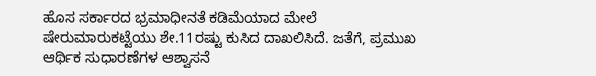ಹೊಸ ಸರ್ಕಾರದ ಭ್ರಮಾಧೀನತೆ ಕಡಿಮೆಯಾದ ಮೇಲೆ ಷೇರುಮಾರುಕಟ್ಟೆಯು ಶೇ.11ರಷ್ಟು ಕುಸಿದ ದಾಖಲಿಸಿದೆ. ಜತೆಗೆ, ಪ್ರಮುಖ ಆರ್ಥಿಕ ಸುಧಾರಣೆಗಳ ಆಶ್ವಾಸನೆ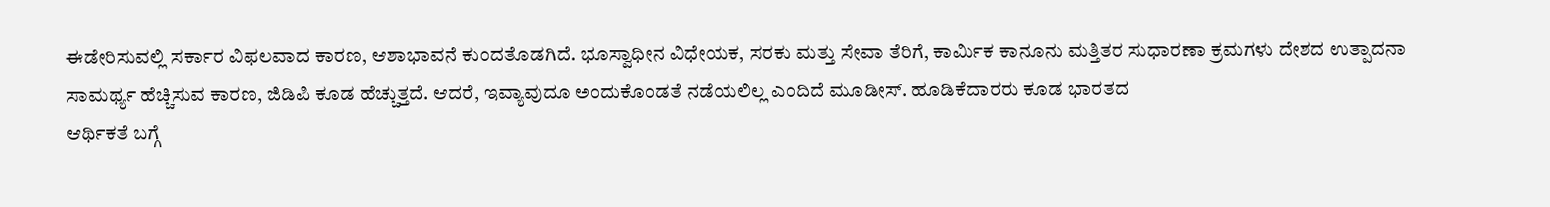ಈಡೇರಿಸುವಲ್ಲಿ ಸರ್ಕಾರ ವಿಫಲವಾದ ಕಾರಣ, ಆಶಾಭಾವನೆ ಕುಂದತೊಡಗಿದೆ. ಭೂಸ್ವಾಧೀನ ವಿಧೇಯಕ, ಸರಕು ಮತ್ತು ಸೇವಾ ತೆರಿಗೆ, ಕಾರ್ಮಿಕ ಕಾನೂನು ಮತ್ತಿತರ ಸುಧಾರಣಾ ಕ್ರಮಗಳು ದೇಶದ ಉತ್ಪಾದನಾ ಸಾಮರ್ಥ್ಯ ಹೆಚ್ಚಿಸುವ ಕಾರಣ, ಜಿಡಿಪಿ ಕೂಡ ಹೆಚ್ಚುತ್ತದೆ. ಆದರೆ, ಇವ್ಯಾವುದೂ ಅಂದುಕೊಂಡತೆ ನಡೆಯಲಿಲ್ಲ ಎಂದಿದೆ ಮೂಡೀಸ್. ಹೂಡಿಕೆದಾರರು ಕೂಡ ಭಾರತದ
ಆರ್ಥಿಕತೆ ಬಗ್ಗೆ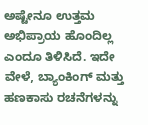ಅಷ್ಟೇನೂ ಉತ್ತಮ ಅಭಿಪ್ರಾಯ ಹೊಂದಿಲ್ಲ ಎಂದೂ ತಿಳಿಸಿದೆ. ಇದೇ ವೇಳೆ, ಬ್ಯಾಂಕಿಂಗ್ ಮತ್ತು ಹಣಕಾಸು ರಚನೆಗಳನ್ನು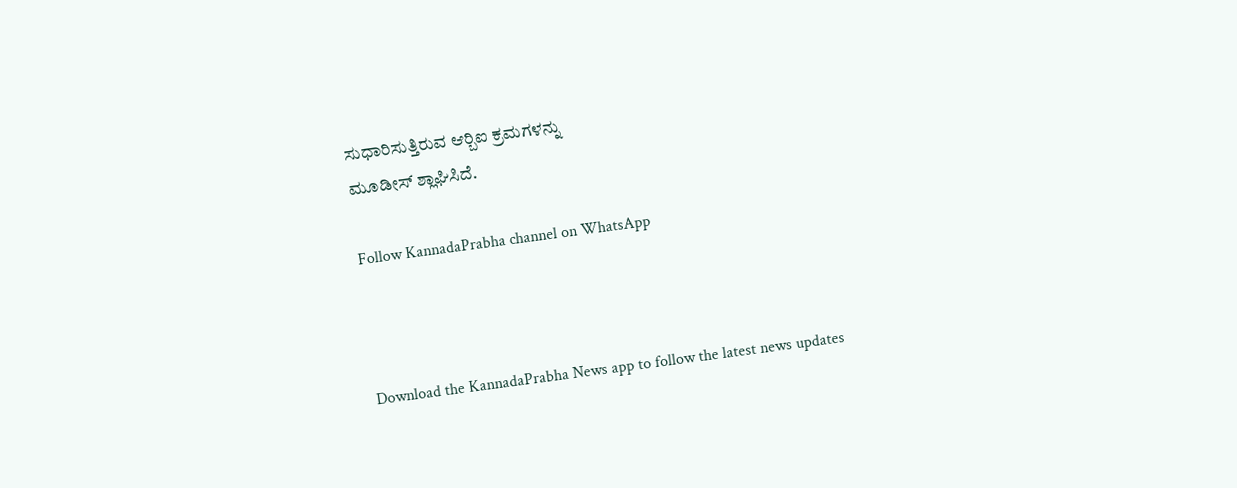ಸುಧಾರಿಸುತ್ತಿರುವ ಆರ್‍ಬಿಐ ಕ್ರಮಗಳನ್ನು
ಮೂಡೀಸ್ ಶ್ಲಾಘಿಸಿದೆ.

Follow KannadaPrabha channel on WhatsApp



Download the KannadaPrabha News app to follow the latest news updates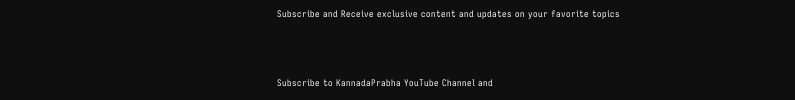Subscribe and Receive exclusive content and updates on your favorite topics



Subscribe to KannadaPrabha YouTube Channel and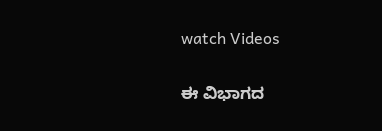watch Videos

ಈ ವಿಭಾಗದ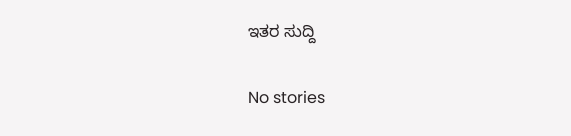ಇತರ ಸುದ್ದಿ

No stories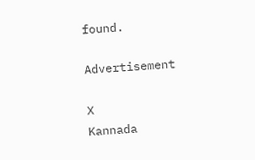found.

Advertisement

X
Kannada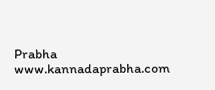Prabha
www.kannadaprabha.com